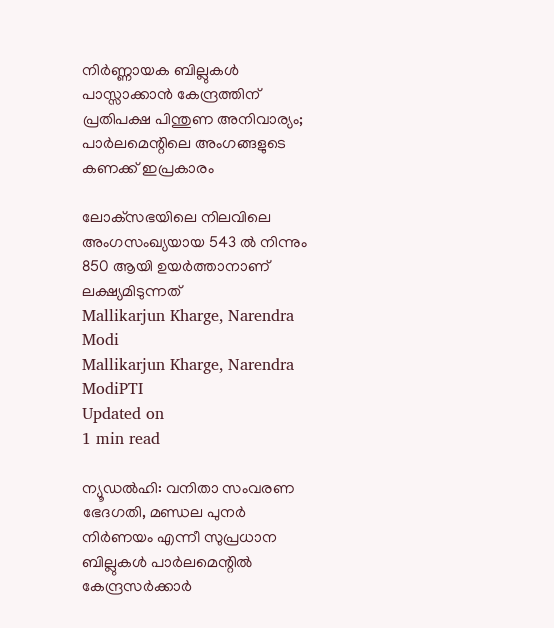നിര്‍ണ്ണായക ബില്ലുകള്‍ പാസ്സാക്കാന്‍ കേന്ദ്രത്തിന് പ്രതിപക്ഷ പിന്തുണ അനിവാര്യം; പാര്‍ലമെന്റിലെ അംഗങ്ങളുടെ കണക്ക് ഇപ്രകാരം

ലോക്‌സഭയിലെ നിലവിലെ അംഗസംഖ്യയായ 543 ല്‍ നിന്നും 850 ആയി ഉയര്‍ത്താനാണ് ലക്ഷ്യമിടുന്നത്
Mallikarjun Kharge, Narendra Modi
Mallikarjun Kharge, Narendra ModiPTI
Updated on
1 min read

ന്യൂഡല്‍ഹി: വനിതാ സംവരണ ഭേദഗതി, മണ്ഡല പുനര്‍ നിര്‍ണയം എന്നീ സുപ്രധാന ബില്ലുകള്‍ പാര്‍ലമെന്റില്‍ കേന്ദ്രസര്‍ക്കാര്‍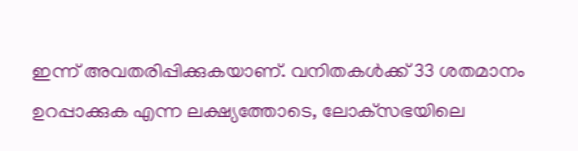ഇന്ന് അവതരിപ്പിക്കുകയാണ്. വനിതകള്‍ക്ക് 33 ശതമാനം ഉറപ്പാക്കുക എന്ന ലക്ഷ്യത്തോടെ, ലോക്‌സഭയിലെ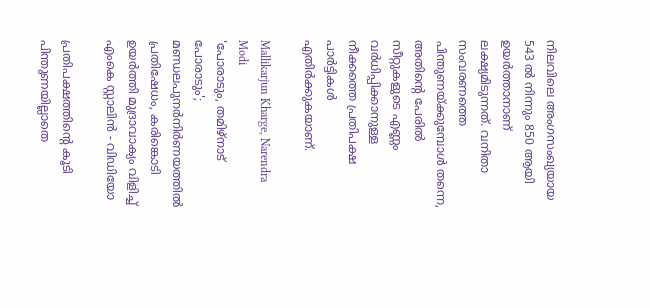നിലവിലെ അംഗസംഖ്യയായ 543 ല്‍ നിന്നും 850 ആയി ഉയര്‍ത്താനാണ് ലക്ഷ്യമിടുന്നത്. വനിതാ സംവരണത്തെ പിന്തുണയ്ക്കുമ്പോള്‍ തന്നെ, അതിന്റെ പേരില്‍ സീറ്റുകളുടെ എണ്ണം വര്‍ധിപ്പിക്കാനുള്ള നീക്കത്തെ പ്രതിപക്ഷ പാര്‍ട്ടികള്‍ എതിര്‍ക്കുകയാണ്.

Mallikarjun Kharge, Narendra Modi
'പോരാടും, തമിഴ്‌നാട് പോരാടും'; മണ്ഡലപുനര്‍നിര്‍ണയത്തിൽ പ്രതിഷേധം, കരിങ്കൊടി ഉയർത്തി മുദ്രാവാക്യം വിളിച്ച് എംകെ സ്റ്റാലിന്‍ - വിഡിയോ

പ്രതിപക്ഷത്തിന്റെ കൂടി പിന്തുണയില്ലാതെ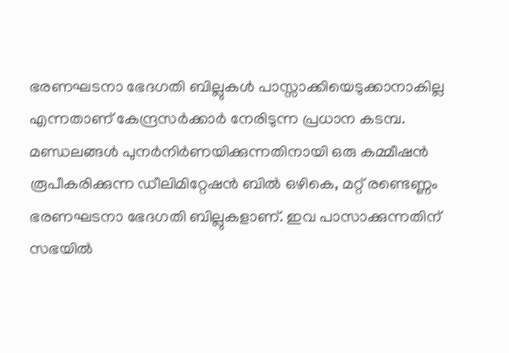ഭരണഘടനാ ഭേദഗതി ബില്ലുകള്‍ പാസ്സാക്കിയെടുക്കാനാകില്ല എന്നതാണ് കേന്ദ്രസര്‍ക്കാര്‍ നേരിടുന്ന പ്രധാന കടമ്പ. മണ്ഡലങ്ങള്‍ പുനര്‍നിര്‍ണയിക്കുന്നതിനായി ഒരു കമ്മീഷന്‍ രൂപീകരിക്കുന്ന ഡീലിമിറ്റേഷന്‍ ബില്‍ ഒഴികെ, മറ്റ് രണ്ടെണ്ണം ഭരണഘടനാ ഭേദഗതി ബില്ലുകളാണ്. ഇവ പാസാക്കുന്നതിന് സഭയില്‍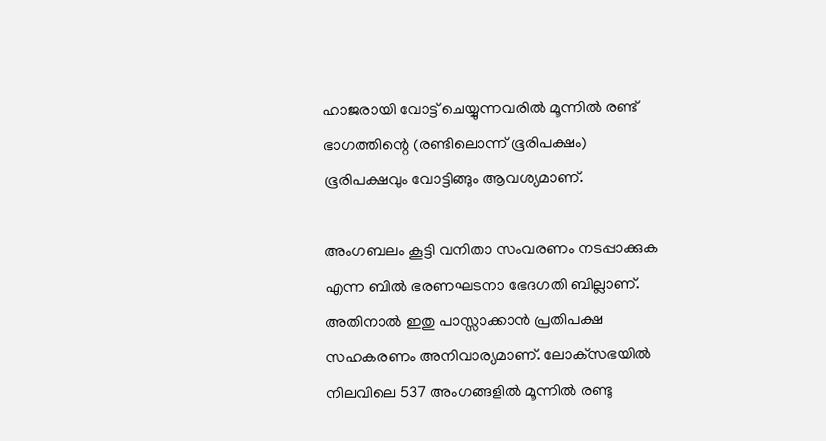ഹാജരായി വോട്ട് ചെയ്യുന്നവരില്‍ മൂന്നില്‍ രണ്ട് ഭാഗത്തിന്റെ (രണ്ടിലൊന്ന് ഭൂരിപക്ഷം) ഭൂരിപക്ഷവും വോട്ടിങ്ങും ആവശ്യമാണ്.

അംഗബലം കൂട്ടി വനിതാ സംവരണം നടപ്പാക്കുക എന്ന ബിൽ ഭരണഘടനാ ഭേദഗതി ബില്ലാണ്. അതിനാൽ ഇതു പാസ്സാക്കാൻ പ്രതിപക്ഷ സഹകരണം അനിവാര്യമാണ്. ലോക്‌സഭയില്‍ നിലവിലെ 537 അംഗങ്ങളില്‍ മൂന്നില്‍ രണ്ടു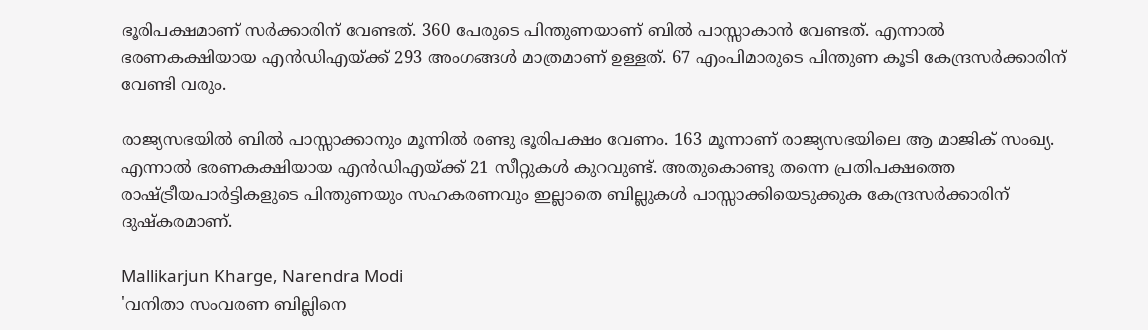ഭൂരിപക്ഷമാണ് സര്‍ക്കാരിന് വേണ്ടത്. 360 പേരുടെ പിന്തുണയാണ് ബില്‍ പാസ്സാകാന്‍ വേണ്ടത്. എന്നാല്‍ ഭരണകക്ഷിയായ എന്‍ഡിഎയ്ക്ക് 293 അംഗങ്ങള്‍ മാത്രമാണ് ഉള്ളത്. 67 എംപിമാരുടെ പിന്തുണ കൂടി കേന്ദ്രസര്‍ക്കാരിന് വേണ്ടി വരും.

രാജ്യസഭയില്‍ ബില്‍ പാസ്സാക്കാനും മൂന്നില്‍ രണ്ടു ഭൂരിപക്ഷം വേണം. 163 മൂന്നാണ് രാജ്യസഭയിലെ ആ മാജിക് സംഖ്യ. എന്നാല്‍ ഭരണകക്ഷിയായ എന്‍ഡിഎയ്ക്ക് 21 സീറ്റുകള്‍ കുറവുണ്ട്. അതുകൊണ്ടു തന്നെ പ്രതിപക്ഷത്തെ രാഷ്ട്രീയപാര്‍ട്ടികളുടെ പിന്തുണയും സഹകരണവും ഇല്ലാതെ ബില്ലുകള്‍ പാസ്സാക്കിയെടുക്കുക കേന്ദ്രസര്‍ക്കാരിന് ദുഷ്‌കരമാണ്.

Mallikarjun Kharge, Narendra Modi
'വനിതാ സംവരണ ബില്ലിനെ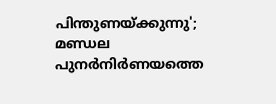പിന്തുണയ്ക്കുന്നു'; മണ്ഡല പുനര്‍നിര്‍ണയത്തെ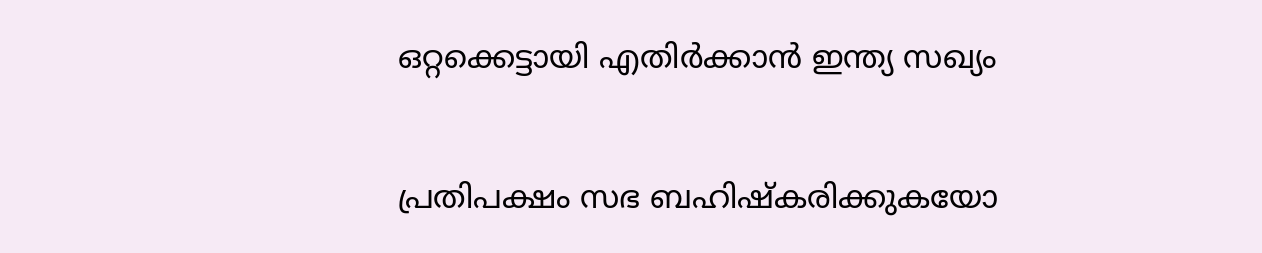ഒറ്റക്കെട്ടായി എതിര്‍ക്കാന്‍ ഇന്ത്യ സഖ്യം

പ്രതിപക്ഷം സഭ ബഹിഷ്‌കരിക്കുകയോ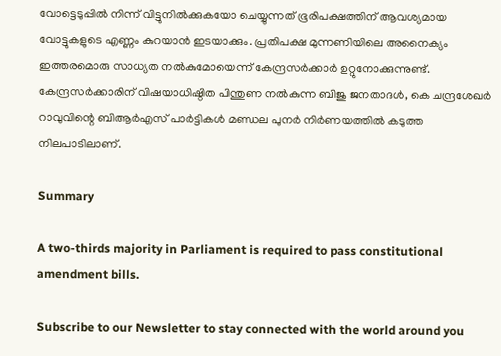വോട്ടെടുപ്പില്‍ നിന്ന് വിട്ടുനില്‍ക്കുകയോ ചെയ്യുന്നത് ഭൂരിപക്ഷത്തിന് ആവശ്യമായ വോട്ടുകളുടെ എണ്ണം കുറയാന്‍ ഇടയാക്കും. പ്രതിപക്ഷ മുന്നണിയിലെ അനൈക്യം ഇത്തരമൊരു സാധ്യത നല്‍കുമോയെന്ന് കേന്ദ്രസര്‍ക്കാര്‍ ഉറ്റുനോക്കുന്നുണ്ട്. കേന്ദ്രസര്‍ക്കാരിന് വിഷയാധിഷ്ഠിത പിന്തുണ നല്‍കുന്ന ബിജു ജനതാദള്‍, കെ ചന്ദ്രശേഖര്‍ റാവുവിന്റെ ബിആര്‍എസ് പാര്‍ട്ടികള്‍ മണ്ഡല പുനര്‍ നിര്‍ണയത്തില്‍ കടുത്ത നിലപാടിലാണ്.

Summary

A two-thirds majority in Parliament is required to pass constitutional amendment bills.

Subscribe to our Newsletter to stay connected with the world around you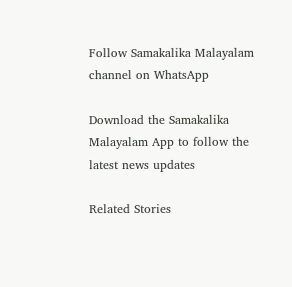Follow Samakalika Malayalam channel on WhatsApp

Download the Samakalika Malayalam App to follow the latest news updates

Related Stories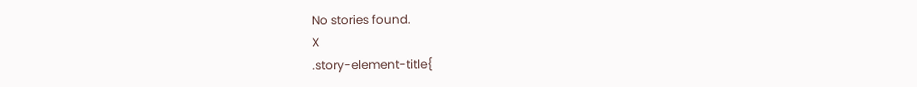No stories found.
X
.story-element-title{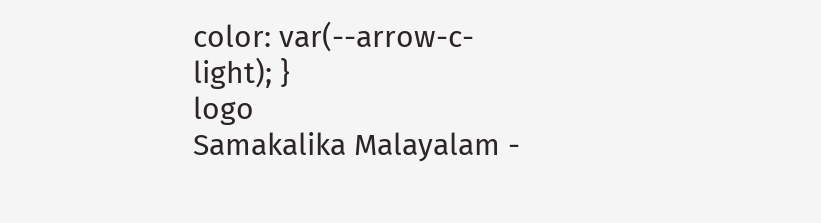color: var(--arrow-c-light); }
logo
Samakalika Malayalam -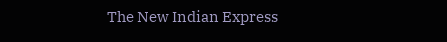The New Indian Express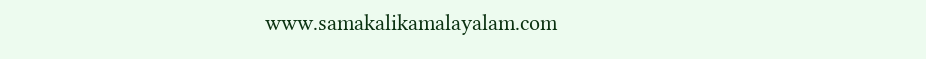www.samakalikamalayalam.com